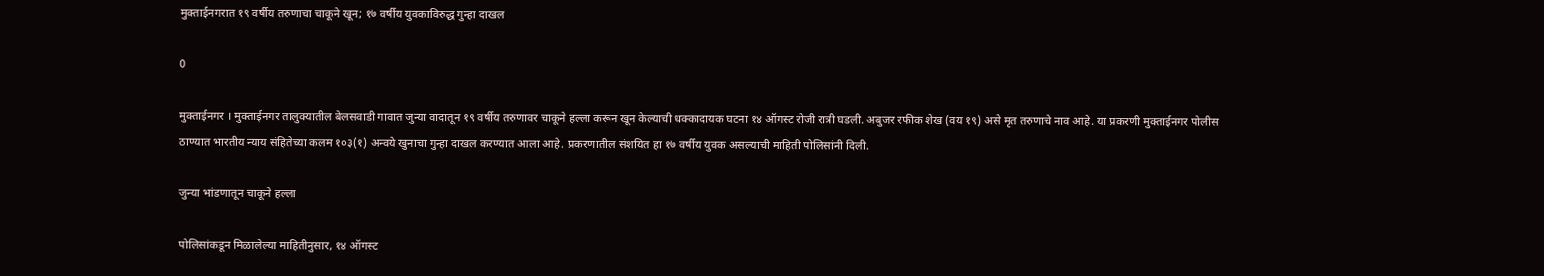मुक्ताईनगरात १९ वर्षीय तरुणाचा चाकूने खून; १७ वर्षीय युवकाविरुद्ध गुन्हा दाखल

0

मुक्ताईनगर । मुक्ताईनगर तालुक्यातील बेलसवाडी गावात जुन्या वादातून १९ वर्षीय तरुणावर चाकूने हल्ला करून खून केल्याची धक्कादायक घटना १४ ऑगस्ट रोजी रात्री घडली. अबुजर रफीक शेख (वय १९) असे मृत तरुणाचे नाव आहे. या प्रकरणी मुक्ताईनगर पोलीस ठाण्यात भारतीय न्याय संहितेच्या कलम १०३(१) अन्वये खुनाचा गुन्हा दाखल करण्यात आला आहे. प्रकरणातील संशयित हा १७ वर्षीय युवक असल्याची माहिती पोलिसांनी दिली.

जुन्या भांडणातून चाकूने हल्ला

पोलिसांकडून मिळालेल्या माहितीनुसार, १४ ऑगस्ट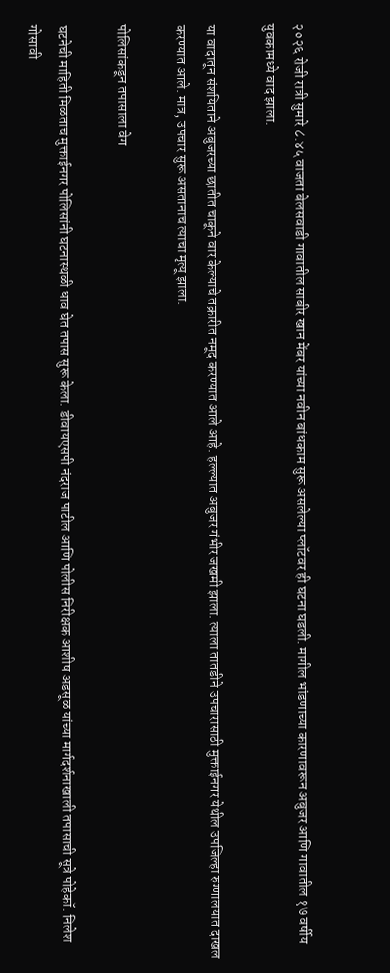२०२६ रोजी रात्री सुमारे ८.४५ वाजता बेलसवाडी गावातील साबीर खान मेंबर यांच्या नवीन बांधकाम सुरू असलेल्या प्लॉटवर ही घटना घडली. मागील भांडणाच्या कारणावरून अबुजर आणि गावातील १७ वर्षीय युवकामध्ये वाद झाला.

या वादातून संशयिताने अबुजरच्या छातीत चाकूने वार केल्याचे तक्रारीत नमूद करण्यात आले आहे. हल्ल्यात अबुजर गंभीर जखमी झाला. त्याला तातडीने उपचारासाठी मुक्ताईनगर येथील उपजिल्हा रुग्णालयात दाखल करण्यात आले. मात्र, उपचार सुरू असतानाच त्याचा मृत्यू झाला.

पोलिसांकडून तपासाला वेग

घटनेची माहिती मिळताच मुक्ताईनगर पोलिसांनी घटनास्थळी धाव घेत तपास सुरू केला. डीवायएसपी नंदराज पाटील आणि पोलीस निरीक्षक आशीष अडसूळ यांच्या मार्गदर्शनाखाली तपासाची सूत्रे पोहेकॉ. निलेश गोसावी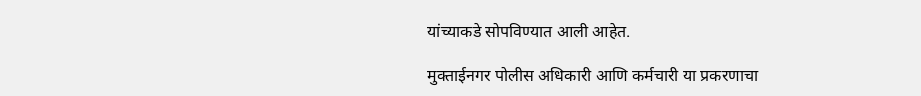यांच्याकडे सोपविण्यात आली आहेत.

मुक्ताईनगर पोलीस अधिकारी आणि कर्मचारी या प्रकरणाचा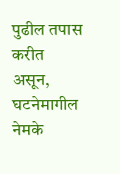पुढील तपास करीत असून, घटनेमागील नेमके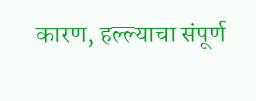कारण, हल्ल्याचा संपूर्ण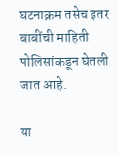घटनाक्रम तसेच इतर बाबींची माहिती पोलिसांकडून घेतली जात आहे.

या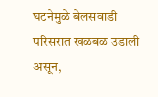घटनेमुळे बेलसवाडी परिसरात खळबळ उडाली असून,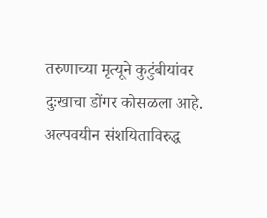तरुणाच्या मृत्यूने कुटुंबीयांवर दुःखाचा डोंगर कोसळला आहे. अल्पवयीन संशयिताविरुद्ध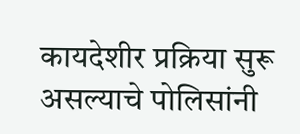कायदेशीर प्रक्रिया सुरू असल्याचे पोलिसांनी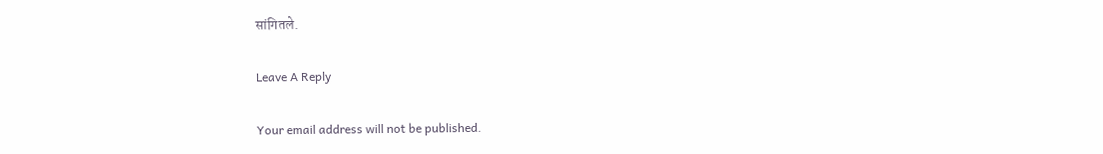सांगितले.

Leave A Reply

Your email address will not be published.